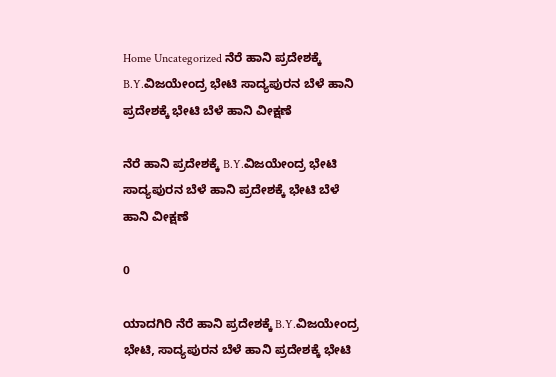Home Uncategorized ನೆರೆ ಹಾನಿ ಪ್ರದೇಶಕ್ಕೆ B.Y.ವಿಜಯೇಂದ್ರ ಭೇಟಿ ಸಾದ್ಯಪುರನ ಬೆಳೆ ಹಾನಿ ಪ್ರದೇಶಕ್ಕೆ ಭೇಟಿ ಬೆಳೆ ಹಾನಿ ವೀಕ್ಷಣೆ

ನೆರೆ ಹಾನಿ ಪ್ರದೇಶಕ್ಕೆ B.Y.ವಿಜಯೇಂದ್ರ ಭೇಟಿ ಸಾದ್ಯಪುರನ ಬೆಳೆ ಹಾನಿ ಪ್ರದೇಶಕ್ಕೆ ಭೇಟಿ ಬೆಳೆ ಹಾನಿ ವೀಕ್ಷಣೆ

0

ಯಾದಗಿರಿ ನೆರೆ ಹಾನಿ ಪ್ರದೇಶಕ್ಕೆ B.Y.ವಿಜಯೇಂದ್ರ ಭೇಟಿ, ಸಾದ್ಯಪುರನ ಬೆಳೆ ಹಾನಿ ಪ್ರದೇಶಕ್ಕೆ ಭೇಟಿ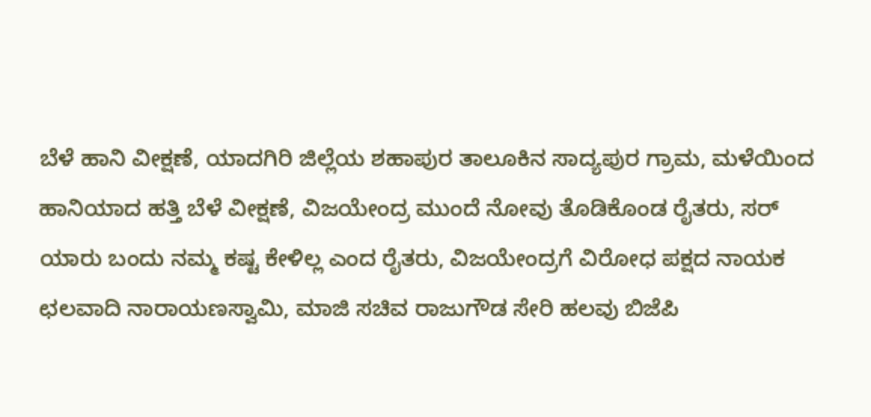ಬೆಳೆ ಹಾನಿ ವೀಕ್ಷಣೆ, ಯಾದಗಿರಿ ಜಿಲ್ಲೆಯ ಶಹಾಪುರ ತಾಲೂಕಿನ ಸಾದ್ಯಪುರ ಗ್ರಾಮ, ಮಳೆಯಿಂದ ಹಾನಿಯಾದ ಹತ್ತಿ ಬೆಳೆ ವೀಕ್ಷಣೆ, ವಿಜಯೇಂದ್ರ ಮುಂದೆ ನೋವು ತೊಡಿಕೊಂಡ ರೈತರು, ಸರ್ ಯಾರು ಬಂದು ನಮ್ಮ ಕಷ್ಟ ಕೇಳಿಲ್ಲ ಎಂದ ರೈತರು, ವಿಜಯೇಂದ್ರಗೆ ವಿರೋಧ ಪಕ್ಷದ ನಾಯಕ ಛಲವಾದಿ ನಾರಾಯಣಸ್ವಾಮಿ, ಮಾಜಿ ಸಚಿವ ರಾಜುಗೌಡ ಸೇರಿ ಹಲವು ಬಿಜೆಪಿ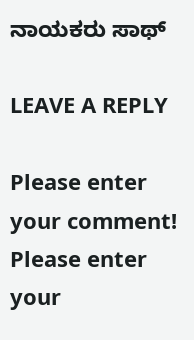ನಾಯಕರು ಸಾಥ್

LEAVE A REPLY

Please enter your comment!
Please enter your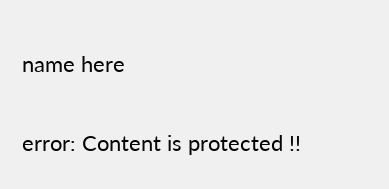name here

error: Content is protected !!